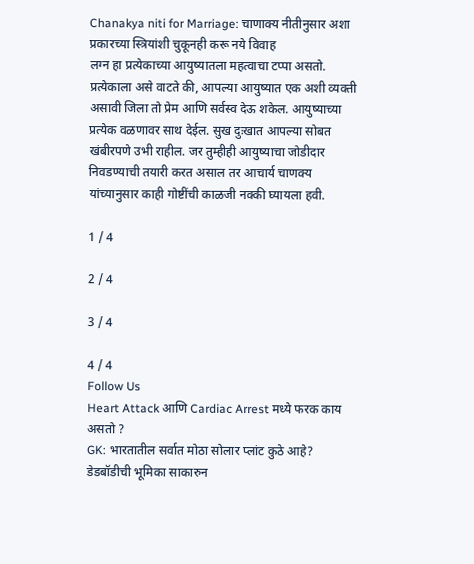Chanakya niti for Marriage: चाणाक्य नीतीनुसार अशा प्रकारच्या स्त्रियांशी चुकूनही करू नये विवाह
लग्न हा प्रत्येकाच्या आयुष्यातला महत्वाचा टप्पा असतो. प्रत्येकाला असे वाटते की, आपल्या आयुष्यात एक अशी व्यक्ती असावी जिला तो प्रेम आणि सर्वस्व देऊ शकेल. आयुष्याच्या प्रत्येक वळणावर साथ देईल. सुख दुःखात आपल्या सोबत खंबीरपणे उभी राहील. जर तुम्हीही आयुष्याचा जोडीदार निवडण्याची तयारी करत असाल तर आचार्य चाणक्य यांच्यानुसार काही गोष्टींची काळजी नक्की घ्यायला हवी.

1 / 4

2 / 4

3 / 4

4 / 4
Follow Us
Heart Attack आणि Cardiac Arrest मध्ये फरक काय असतो ?
GK: भारतातील सर्वात मोठा सोलार प्लांट कुठे आहे?
डेडबॉडीची भूमिका साकारुन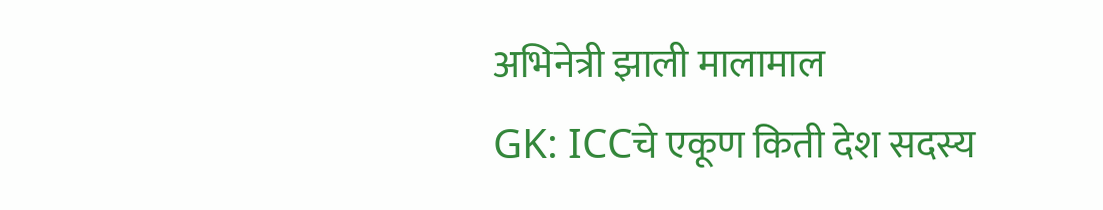अभिनेत्री झाली मालामाल
GK: ICCचे एकूण किती देश सदस्य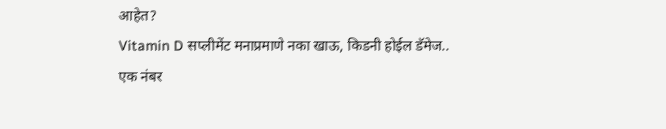आहेत?
Vitamin D सप्लीमेंट मनाप्रमाणे नका खाऊ, किडनी होईल डॅमेज..
एक नंबर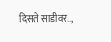दिसते साडीवर..,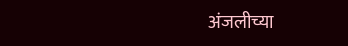अंजलीच्या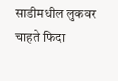साडीमधील लुकवर चाहते फिदा